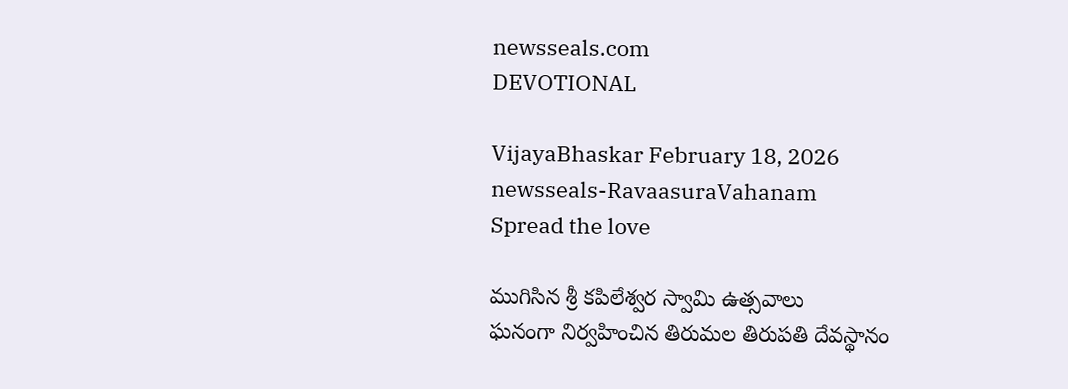newsseals.com
DEVOTIONAL

VijayaBhaskar February 18, 2026
newsseals-RavaasuraVahanam
Spread the love

ముగిసిన శ్రీ క‌పిలేశ్వ‌ర స్వామి ఉత్స‌వాలు
ఘ‌నంగా నిర్వ‌హించిన తిరుమల తిరుప‌తి దేవ‌స్థానం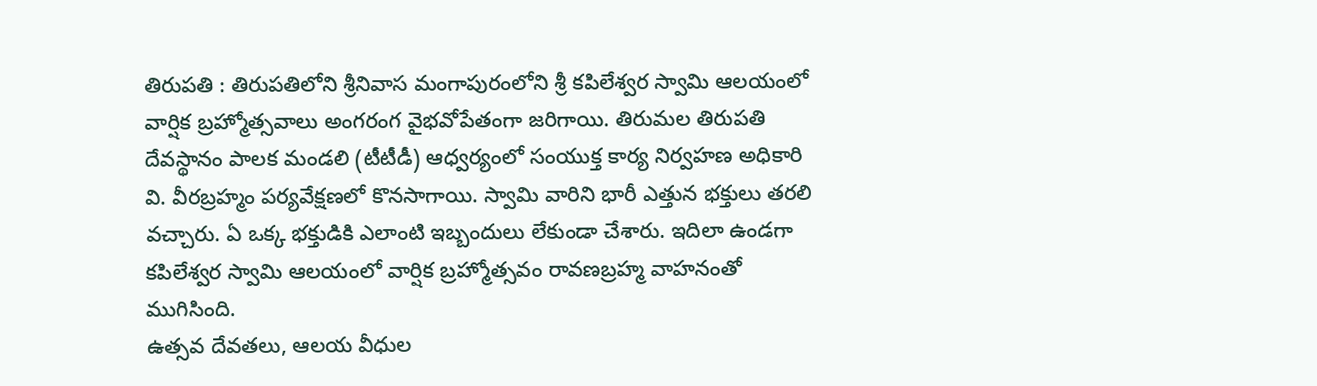తిరుప‌తి : తిరుప‌తిలోని శ్రీ‌నివాస మంగాపురంలోని శ్రీ క‌పిలేశ్వ‌ర స్వామి ఆల‌యంలో వార్షిక బ్ర‌హ్మోత్స‌వాలు అంగ‌రంగ వైభ‌వోపేతంగా జ‌రిగాయి. తిరుమ‌ల తిరుప‌తి దేవ‌స్థానం పాల‌క మండ‌లి (టీటీడీ) ఆధ్వ‌ర్యంలో సంయుక్త కార్య నిర్వ‌హ‌ణ అధికారి వి. వీర‌బ్ర‌హ్మం ప‌ర్య‌వేక్ష‌ణలో కొన‌సాగాయి. స్వామి వారిని భారీ ఎత్తున భ‌క్తులు త‌ర‌లి వ‌చ్చారు. ఏ ఒక్క భ‌క్తుడికి ఎలాంటి ఇబ్బందులు లేకుండా చేశారు. ఇదిలా ఉండ‌గా కపిలేశ్వర స్వామి ఆలయంలో వార్షిక బ్రహ్మోత్సవం రావణబ్రహ్మ వాహనంతో ముగిసింది.
ఉత్సవ దేవతలు, ఆలయ వీధుల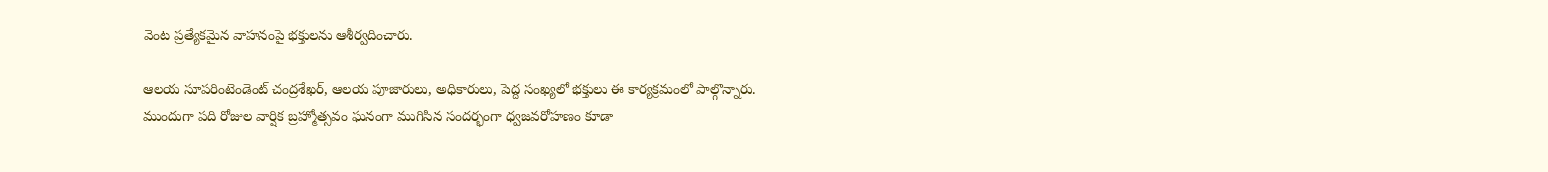వెంట ప్రత్యేకమైన వాహనంపై భక్తులను ఆశీర్వదించారు.

ఆలయ సూపరింటెండెంట్ చంద్రశేఖర్, ఆలయ పూజారులు, అధికారులు, పెద్ద సంఖ్యలో భక్తులు ఈ కార్యక్రమంలో పాల్గొన్నారు. ముందుగా పది రోజుల వార్షిక బ్రహ్మోత్సవం ఘనంగా ముగిసిన సందర్భంగా ధ్వజవరోహణం కూడా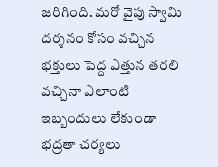జరిగింది. మ‌రో వైపు స్వామి ద‌ర్శ‌నం కోసం వ‌చ్చిన భ‌క్తులు పెద్ద ఎత్తున త‌ర‌లి వ‌చ్చినా ఎలాంటి ఇబ్బందులు లేకుండా భ‌ద్ర‌తా చ‌ర్య‌లు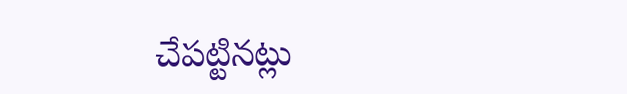చేప‌ట్టిన‌ట్లు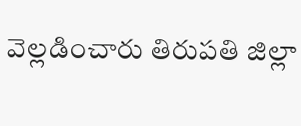వెల్ల‌డించారు తిరుప‌తి జిల్లా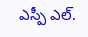ఎస్పీ ఎల్.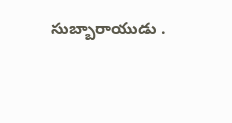సుబ్బారాయుడు .